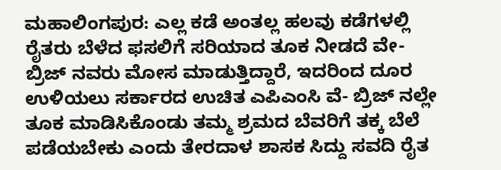ಮಹಾಲಿಂಗಪುರ: ಎಲ್ಲ ಕಡೆ ಅಂತಲ್ಲ ಹಲವು ಕಡೆಗಳಲ್ಲಿ ರೈತರು ಬೆಳೆದ ಫಸಲಿಗೆ ಸರಿಯಾದ ತೂಕ ನೀಡದೆ ವೇ- ಬ್ರಿಜ್ ನವರು ಮೋಸ ಮಾಡುತ್ತಿದ್ದಾರೆ, ಇದರಿಂದ ದೂರ ಉಳಿಯಲು ಸರ್ಕಾರದ ಉಚಿತ ಎಪಿಎಂಸಿ ವೆ- ಬ್ರಿಜ್ ನಲ್ಲೇ ತೂಕ ಮಾಡಿಸಿಕೊಂಡು ತಮ್ಮ ಶ್ರಮದ ಬೆವರಿಗೆ ತಕ್ಕ ಬೆಲೆ ಪಡೆಯಬೇಕು ಎಂದು ತೇರದಾಳ ಶಾಸಕ ಸಿದ್ದು ಸವದಿ ರೈತ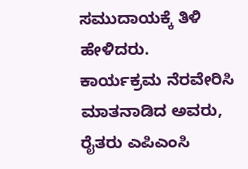ಸಮುದಾಯಕ್ಕೆ ತಿಳಿ ಹೇಳಿದರು.
ಕಾರ್ಯಕ್ರಮ ನೆರವೇರಿಸಿ ಮಾತನಾಡಿದ ಅವರು, ರೈತರು ಎಪಿಎಂಸಿ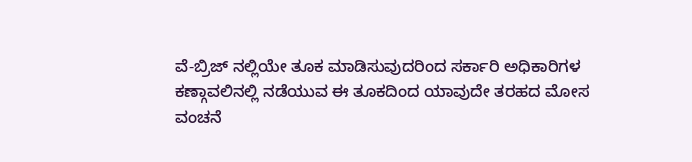ವೆ-ಬ್ರಿಜ್ ನಲ್ಲಿಯೇ ತೂಕ ಮಾಡಿಸುವುದರಿಂದ ಸರ್ಕಾರಿ ಅಧಿಕಾರಿಗಳ ಕಣ್ಗಾವಲಿನಲ್ಲಿ ನಡೆಯುವ ಈ ತೂಕದಿಂದ ಯಾವುದೇ ತರಹದ ಮೋಸ ವಂಚನೆ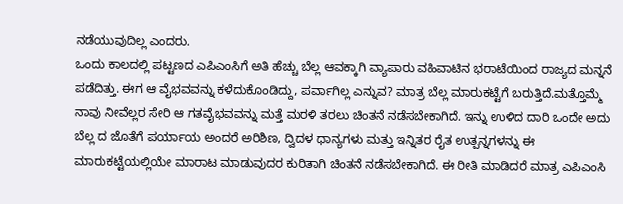ನಡೆಯುವುದಿಲ್ಲ ಎಂದರು.
ಒಂದು ಕಾಲದಲ್ಲಿ ಪಟ್ಟಣದ ಎಪಿಎಂಸಿಗೆ ಅತಿ ಹೆಚ್ಚು ಬೆಲ್ಲ ಆವಕ್ಕಾಗಿ ವ್ಯಾಪಾರು ವಹಿವಾಟಿನ ಭರಾಟೆಯಿಂದ ರಾಜ್ಯದ ಮನ್ನನೆ ಪಡೆದಿತ್ತು. ಈಗ ಆ ವೈಭವವನ್ನು ಕಳೆದುಕೊಂಡಿದ್ದು, ಪರ್ವಾಗಿಲ್ಲ ಎನ್ನುವ? ಮಾತ್ರ ಬೆಲ್ಲ ಮಾರುಕಟ್ಟೆಗೆ ಬರುತ್ತಿದೆ.ಮತ್ತೊಮ್ಮೆ ನಾವು ನೀವೆಲ್ಲರ ಸೇರಿ ಆ ಗತವೈಭವವನ್ನು ಮತ್ತೆ ಮರಳಿ ತರಲು ಚಿಂತನೆ ನಡೆಸಬೇಕಾಗಿದೆ. ಇನ್ನು ಉಳಿದ ದಾರಿ ಒಂದೇ ಅದು ಬೆಲ್ಲ ದ ಜೊತೆಗೆ ಪರ್ಯಾಯ ಅಂದರೆ ಅರಿಶಿಣ, ದ್ವಿದಳ ಧಾನ್ಯಗಳು ಮತ್ತು ಇನ್ನಿತರ ರೈತ ಉತ್ಪನ್ನಗಳನ್ನು ಈ ಮಾರುಕಟ್ಟೆಯಲ್ಲಿಯೇ ಮಾರಾಟ ಮಾಡುವುದರ ಕುರಿತಾಗಿ ಚಿಂತನೆ ನಡೆಸಬೇಕಾಗಿದೆ. ಈ ರೀತಿ ಮಾಡಿದರೆ ಮಾತ್ರ ಎಪಿಎಂಸಿ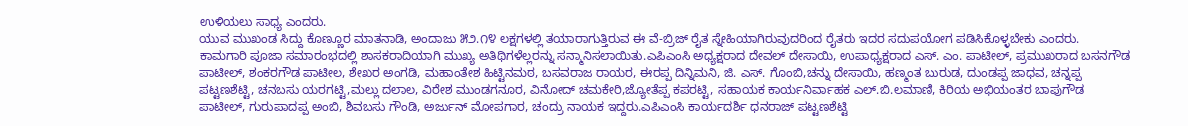ಉಳಿಯಲು ಸಾಧ್ಯ ಎಂದರು.
ಯುವ ಮುಖಂಡ ಸಿದ್ದು ಕೊಣ್ಣೂರ ಮಾತನಾಡಿ, ಅಂದಾಜು ೫೨.೧೪ ಲಕ್ಷಗಳಲ್ಲಿ ತಯಾರಾಗುತ್ತಿರುವ ಈ ವೆ-ಬ್ರಿಜ್ ರೈತ ಸ್ನೇಹಿಯಾಗಿರುವುದರಿಂದ ರೈತರು ಇದರ ಸದುಪಯೋಗ ಪಡಿಸಿಕೊಳ್ಳಬೇಕು ಎಂದರು.
ಕಾಮಗಾರಿ ಪೂಜಾ ಸಮಾರಂಭದಲ್ಲಿ ಶಾಸಕರಾದಿಯಾಗಿ ಮುಖ್ಯ ಅತಿಥಿಗಳೆಲ್ಲರನ್ನು ಸನ್ಮಾನಿಸಲಾಯಿತು.ಎಪಿಎಂಸಿ ಅಧ್ಯಕ್ಷರಾದ ದೇವಲ್ ದೇಸಾಯಿ, ಉಪಾಧ್ಯಕ್ಷರಾದ ಎಸ್. ಎಂ. ಪಾಟೀಲ್, ಪ್ರಮುಖರಾದ ಬಸನಗೌಡ ಪಾಟೀಲ್, ಶಂಕರಗೌಡ ಪಾಟೀಲ, ಶೇಖರ ಅಂಗಡಿ, ಮಹಾಂತೇಶ ಹಿಟ್ಟಿನಮಠ, ಬಸವರಾಜ ರಾಯರ, ಈರಪ್ಪ ದಿನ್ನಿಮನಿ, ಜಿ. ಎಸ್. ಗೊಂಬಿ,ಚನ್ನು ದೇಸಾಯಿ, ಹಣ್ಮಂತ ಬುರುಡ, ದುಂಡಪ್ಪ ಜಾಧವ, ಚನ್ನಪ್ಪ ಪಟ್ಟಣಶೆಟ್ಟಿ, ಚನಬಸು ಯರಗಟ್ಟಿ,ಮಲ್ಲು ದಲಾಲ, ವಿರೇಶ ಮುಂಡಗನೂರ, ವಿನೋದ್ ಚಮಕೇರಿ,ಜ್ಯೋತೆಪ್ಪ ಕಪರಟ್ಟಿ, ಸಹಾಯಕ ಕಾರ್ಯನಿರ್ವಾಹಕ ಎಲ್.ಬಿ.ಲಮಾಣಿ, ಕಿರಿಯ ಅಭಿಯಂತರ ಬಾಪುಗೌಡ ಪಾಟೀಲ್, ಗುರುಪಾದಪ್ಪ ಅಂಬಿ, ಶಿವಬಸು ಗೌಂಡಿ, ಅರ್ಜುನ್ ಮೋಪಗಾರ, ಚಂದ್ರು ನಾಯಕ ಇದ್ದರು.ಎಪಿಎಂಸಿ ಕಾರ್ಯದರ್ಶಿ ಧನರಾಜ್ ಪಟ್ಟಣಶೆಟ್ಟಿ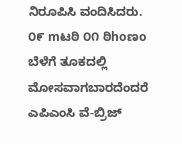ನಿರೂಪಿಸಿ ವಂದಿಸಿದರು.
೦೯ mಟಠಿ ೦೧ ಠಿhoಣo
ಬೆಳೆಗೆ ತೂಕದಲ್ಲಿ ಮೋಸವಾಗಬಾರದೆಂದರೆ ಎಪಿಎಂಸಿ ವೆ-ಬ್ರಿಜ್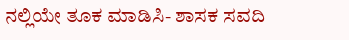ನಲ್ಲಿಯೇ ತೂಕ ಮಾಡಿಸಿ- ಶಾಸಕ ಸವದಿ